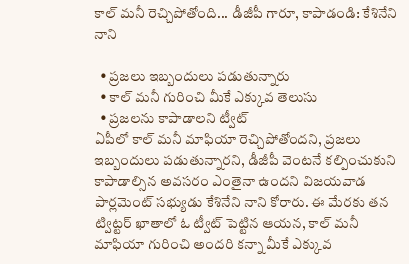కాల్ మనీ రెచ్చిపోతోంది... డీజీపీ గారూ, కాపాడండి: కేశినేని నాని

  • ప్రజలు ఇబ్బందులు పడుతున్నారు
  • కాల్ మనీ గురించి మీకే ఎక్కువ తెలుసు
  • ప్రజలను కాపాడాలని ట్వీట్
ఏపీలో కాల్ మనీ మాఫియా రెచ్చిపోతోందని, ప్రజలు ఇబ్బందులు పడుతున్నారని, డీజీపీ వెంటనే కల్పించుకుని కాపాడాల్సిన అవసరం ఎంతైనా ఉందని విజయవాడ పార్లమెంట్ సభ్యుడు కేశినేని నాని కోరారు. ఈ మేరకు తన ట్విట్టర్ ఖాతాలో ఓ ట్వీట్ పెట్టిన ఆయన, కాల్ మనీ మాఫియా గురించి అందరి కన్నా మీకే ఎక్కువ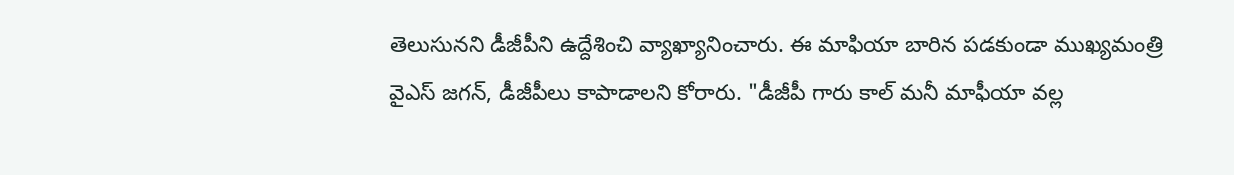తెలుసునని డీజీపీని ఉద్దేశించి వ్యాఖ్యానించారు. ఈ మాఫియా బారిన పడకుండా ముఖ్యమంత్రి వైఎస్ జగన్, డీజీపీలు కాపాడాలని కోరారు. "డీజీపీ గారు కాల్ మనీ మాఫీయా వల్ల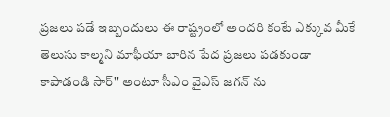ప్రజలు పడే ఇబ్బందులు ఈ రాష్ట్రంలో అందరి కంటే ఎక్కువ మీకే తెలుసు కాల్మని మాఫీయా బారిన పేద ప్రజలు పడకుండా కాపాడండి సార్" అంటూ సీఎం వైఎస్ జగన్ ను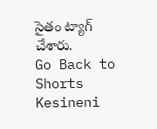సైతం ట్యాగ్ చేశారు.
Go Back to Shorts
Kesineni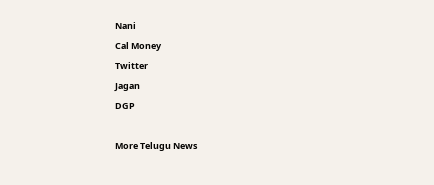Nani
Cal Money
Twitter
Jagan
DGP

More Telugu News